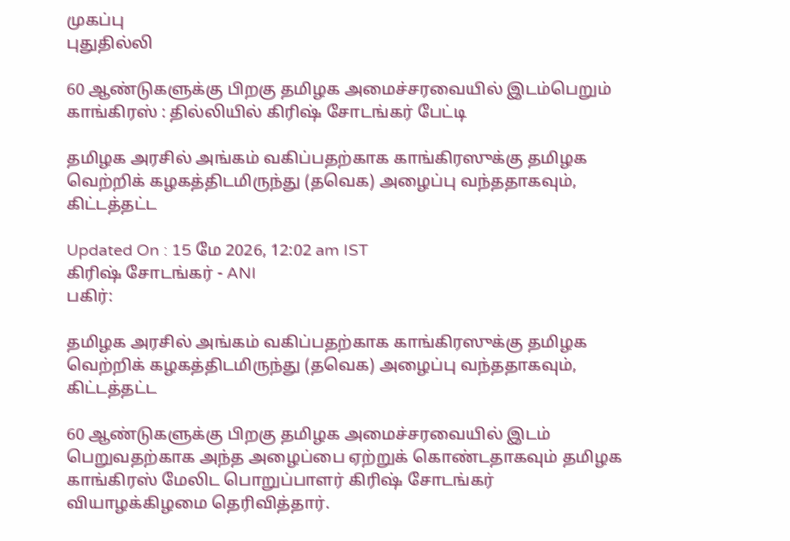முகப்பு
புதுதில்லி

60 ஆண்டுகளுக்கு பிறகு தமிழக அமைச்சரவையில் இடம்பெறும் காங்கிரஸ் : தில்லியில் கிரிஷ் சோடங்கர் பேட்டி

தமிழக அரசில் அங்கம் வகிப்பதற்காக காங்கிரஸுக்கு தமிழக வெற்றிக் கழகத்திடமிருந்து (தவெக) அழைப்பு வந்ததாகவும், கிட்டத்தட்ட

Updated On : 15 மே 2026, 12:02 am IST
கிரிஷ் சோடங்கர் - ANI
பகிர்:

தமிழக அரசில் அங்கம் வகிப்பதற்காக காங்கிரஸுக்கு தமிழக வெற்றிக் கழகத்திடமிருந்து (தவெக) அழைப்பு வந்ததாகவும், கிட்டத்தட்ட

60 ஆண்டுகளுக்கு பிறகு தமிழக அமைச்சரவையில் இடம் பெறுவதற்காக அந்த அழைப்பை ஏற்றுக் கொண்டதாகவும் தமிழக காங்கிரஸ் மேலிட பொறுப்பாளர் கிரிஷ் சோடங்கர் வியாழக்கிழமை தெரிவித்தார்.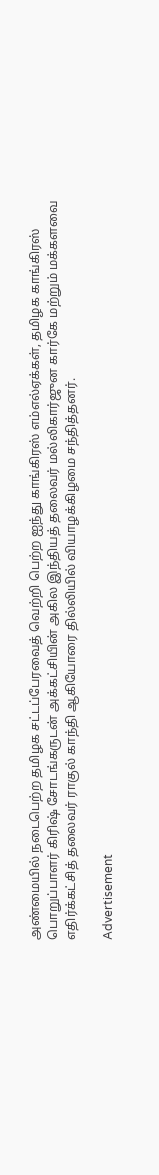அண்மையில் நடைபெற்ற தமிழக சட்டப்பேரவைத் வெற்றி பெற்ற ஐந்து காங்கிரஸ் எம்எல்ஏக்கள், தமிழக காங்கிரஸ் பொறுப்பாளர் கிரிஷ் சோடங்கருடன் அக்கட்சியின் அகில இந்தியத் தலைவர் மல்லிகார்ஜுன கார்கே மற்றும் மக்களவை எதிர்க்கட்சித் தலைவர் ராகுல் காந்தி ஆகியோரை தில்லியில் வியாழக்கிழமை சந்தித்தனர்.

Advertisement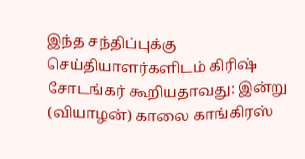இந்த சந்திப்புக்கு செய்தியாளர்களிடம் கிரிஷ் சோடங்கர் கூறியதாவது: இன்று (வியாழன்) காலை காங்கிரஸ்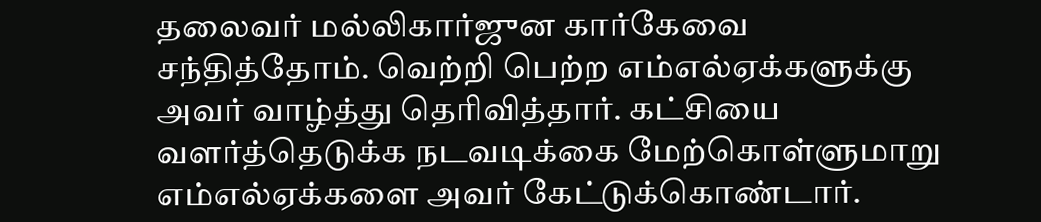தலைவர் மல்லிகார்ஜுன கார்கேவை சந்தித்தோம். வெற்றி பெற்ற எம்எல்ஏக்களுக்கு அவர் வாழ்த்து தெரிவித்தார். கட்சியை வளர்த்தெடுக்க நடவடிக்கை மேற்கொள்ளுமாறு எம்எல்ஏக்களை அவர் கேட்டுக்கொண்டார்.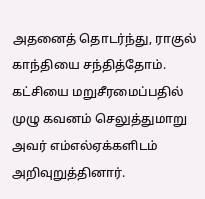அதனைத் தொடர்ந்து, ராகுல் காந்தியை சந்தித்தோம். கட்சியை மறுசீரமைப்பதில் முழு கவனம் செலுத்துமாறு அவர் எம்எல்ஏக்களிடம் அறிவுறுத்தினார்.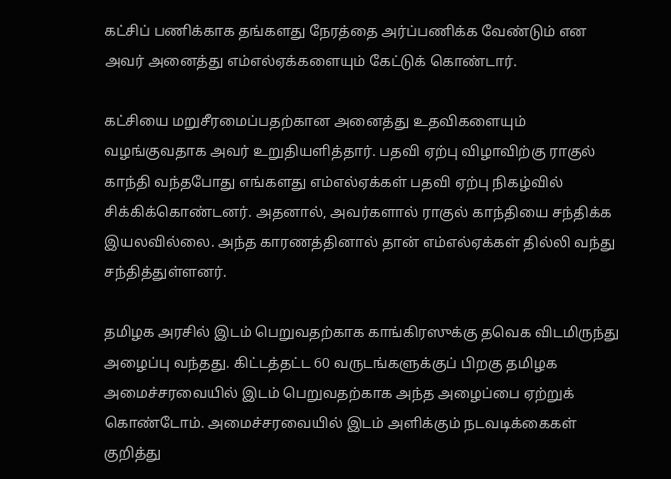கட்சிப் பணிக்காக தங்களது நேரத்தை அர்ப்பணிக்க வேண்டும் என அவர் அனைத்து எம்எல்ஏக்களையும் கேட்டுக் கொண்டார்.

கட்சியை மறுசீரமைப்பதற்கான அனைத்து உதவிகளையும் வழங்குவதாக அவர் உறுதியளித்தார். பதவி ஏற்பு விழாவிற்கு ராகுல் காந்தி வந்தபோது எங்களது எம்எல்ஏக்கள் பதவி ஏற்பு நிகழ்வில் சிக்கிக்கொண்டனர். அதனால், அவர்களால் ராகுல் காந்தியை சந்திக்க இயலவில்லை. அந்த காரணத்தினால் தான் எம்எல்ஏக்கள் தில்லி வந்து சந்தித்துள்ளனர்.

தமிழக அரசில் இடம் பெறுவதற்காக காங்கிரஸுக்கு தவெக விடமிருந்து அழைப்பு வந்தது. கிட்டத்தட்ட 60 வருடங்களுக்குப் பிறகு தமிழக அமைச்சரவையில் இடம் பெறுவதற்காக அந்த அழைப்பை ஏற்றுக் கொண்டோம். அமைச்சரவையில் இடம் அளிக்கும் நடவடிக்கைகள் குறித்து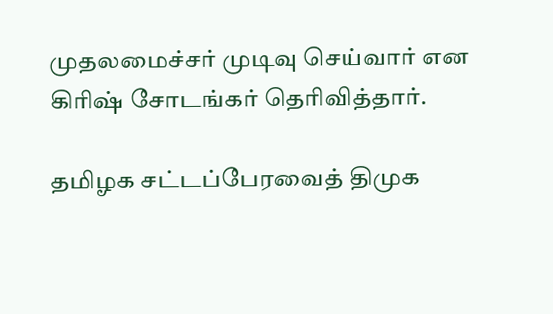முதலமைச்சர் முடிவு செய்வார் என கிரிஷ் சோடங்கர் தெரிவித்தார்.

தமிழக சட்டப்பேரவைத் திமுக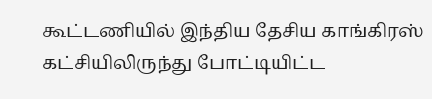கூட்டணியில் இந்திய தேசிய காங்கிரஸ் கட்சியிலிருந்து போட்டியிட்ட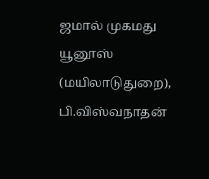ஜமால் முகமது யூனூஸ் (மயிலாடுதுறை), பி.விஸ்வநாதன்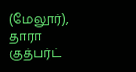(மேலூர்), தாரா குத்பர்ட்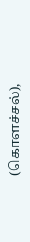(கொளச்சல்),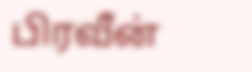பிரவீன்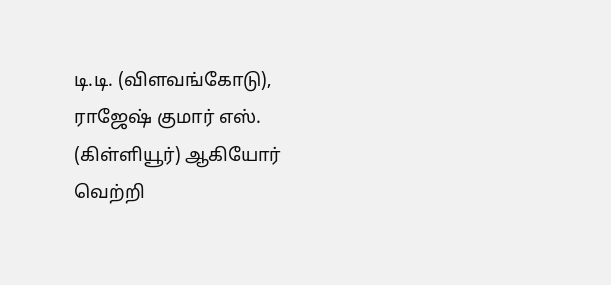டி.டி. (விளவங்கோடு), ராஜேஷ் குமார் எஸ். (கிள்ளியூர்) ஆகியோர் வெற்றி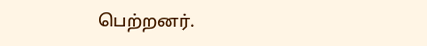பெற்றனர்.